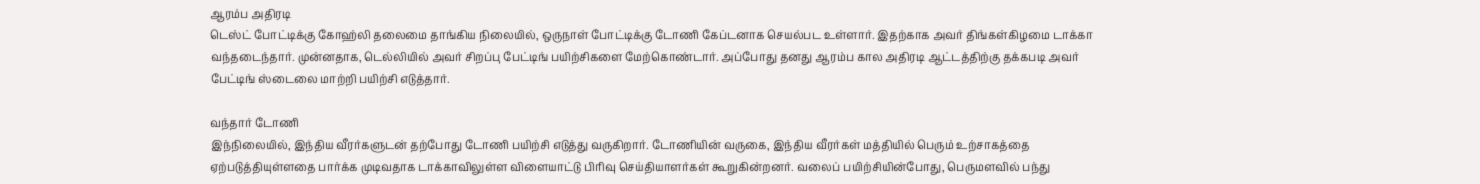ஆரம்ப அதிரடி
டெஸ்ட் போட்டிக்கு கோஹ்லி தலைமை தாங்கிய நிலையில், ஒருநாள் போட்டிக்கு டோணி கேப்டனாக செயல்பட உள்ளார். இதற்காக அவர் திங்கள்கிழமை டாக்கா வந்தடைந்தார். முன்னதாக, டெல்லியில் அவர் சிறப்பு பேட்டிங் பயிற்சிகளை மேற்கொண்டார். அப்போது தனது ஆரம்ப கால அதிரடி ஆட்டத்திற்கு தக்கபடி அவர் பேட்டிங் ஸ்டைலை மாற்றி பயிற்சி எடுத்தார்.

வந்தார் டோணி
இந்நிலையில், இந்திய வீரர்களுடன் தற்போது டோணி பயிற்சி எடுத்து வருகிறார். டோணியின் வருகை, இந்திய வீரர்கள் மத்தியில் பெரும் உற்சாகத்தை ஏற்படுத்தியுள்ளதை பார்க்க முடிவதாக டாக்காவிலுள்ள விளையாட்டு பிரிவு செய்தியாளர்கள் கூறுகின்றனர். வலைப் பயிற்சியின்போது, பெருமளவில் பந்து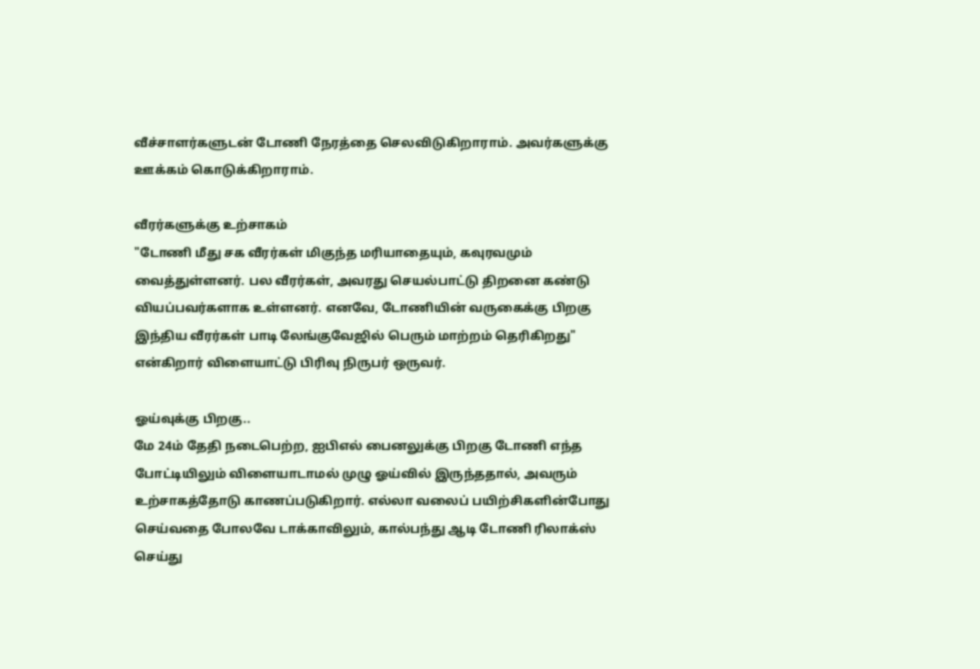வீச்சாளர்களுடன் டோணி நேரத்தை செலவிடுகிறாராம். அவர்களுக்கு ஊக்கம் கொடுக்கிறாராம்.

வீரர்களுக்கு உற்சாகம்
"டோணி மீது சக வீரர்கள் மிகுந்த மரியாதையும், கவுரவமும் வைத்துள்ளனர். பல வீரர்கள், அவரது செயல்பாட்டு திறனை கண்டு வியப்பவர்களாக உள்ளனர். எனவே, டோணியின் வருகைக்கு பிறகு இந்திய வீரர்கள் பாடி லேங்குவேஜில் பெரும் மாற்றம் தெரிகிறது" என்கிறார் விளையாட்டு பிரிவு நிருபர் ஒருவர்.

ஓய்வுக்கு பிறகு..
மே 24ம் தேதி நடைபெற்ற, ஐபிஎல் பைனலுக்கு பிறகு டோணி எந்த போட்டியிலும் விளையாடாமல் முழு ஓய்வில் இருந்ததால், அவரும் உற்சாகத்தோடு காணப்படுகிறார். எல்லா வலைப் பயிற்சிகளின்போது செய்வதை போலவே டாக்காவிலும், கால்பந்து ஆடி டோணி ரிலாக்ஸ் செய்து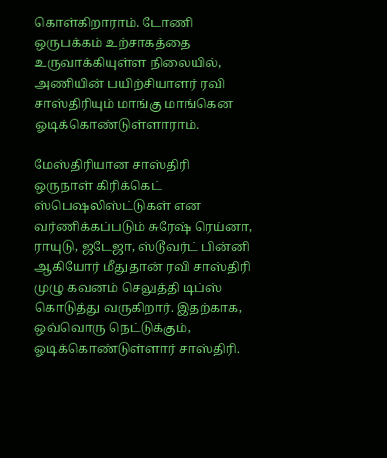கொள்கிறாராம். டோணி ஒருபக்கம் உற்சாகத்தை உருவாக்கியுள்ள நிலையில், அணியின் பயிற்சியாளர் ரவி சாஸ்திரியும் மாங்கு மாங்கென ஓடிக்கொண்டுள்ளாராம்.

மேஸ்திரியான சாஸ்திரி
ஒருநாள் கிரிக்கெட் ஸ்பெஷலிஸ்ட்டுகள் என வர்ணிக்கப்படும் சுரேஷ் ரெய்னா, ராயுடு, ஜடேஜா, ஸ்டூவர்ட் பின்னி ஆகியோர் மீதுதான் ரவி சாஸ்திரி முழு கவனம் செலுத்தி டிப்ஸ் கொடுத்து வருகிறார். இதற்காக, ஒவ்வொரு நெட்டுக்கும், ஓடிக்கொண்டுள்ளார் சாஸ்திரி.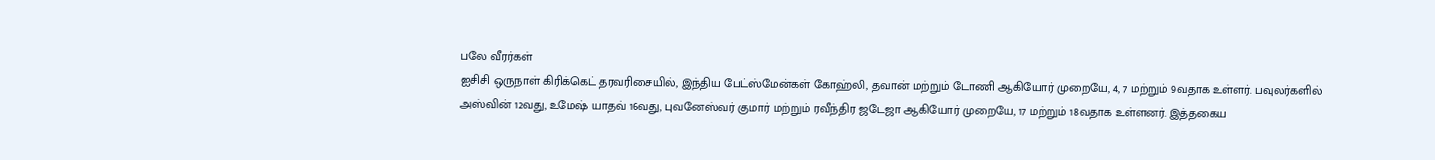பலே வீரர்கள்
ஐசிசி ஒருநாள் கிரிக்கெட் தரவரிசையில், இந்திய பேட்ஸ்மேன்கள் கோஹ்லி, தவான் மற்றும் டோணி ஆகியோர் முறையே, 4, 7 மற்றும் 9வதாக உள்ளர். பவுலர்களில் அஸ்வின் 12வது, உமேஷ் யாதவ் 16வது, புவனேஸ்வர் குமார் மற்றும் ரவீந்திர ஜடேஜா ஆகியோர் முறையே, 17 மற்றும் 18வதாக உள்ளனர். இத்தகைய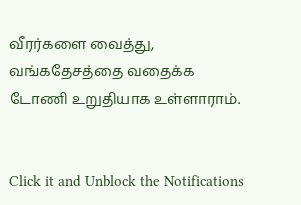வீரர்களை வைத்து, வங்கதேசத்தை வதைக்க டோணி உறுதியாக உள்ளாராம்.


Click it and Unblock the Notifications